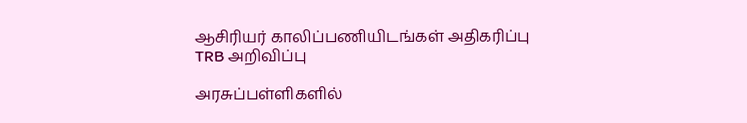ஆசிரியர் காலிப்பணியிடங்கள் அதிகரிப்பு TRB அறிவிப்பு

அரசுப்பள்ளிகளில்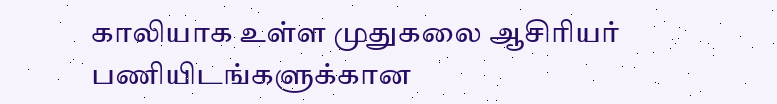காலியாக உள்ள முதுகலை ஆசிரியர் பணியிடங்களுக்கான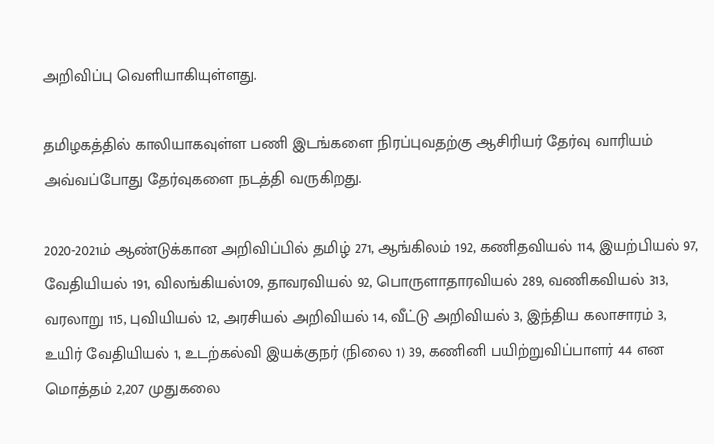அறிவிப்பு வெளியாகியுள்ளது.

தமிழகத்தில் காலியாகவுள்ள பணி இடங்களை நிரப்புவதற்கு ஆசிரியர் தேர்வு வாரியம் அவ்வப்போது தேர்வுகளை நடத்தி வருகிறது.

2020-2021ம் ஆண்டுக்கான அறிவிப்பில் தமிழ் 271, ஆங்கிலம் 192, கணிதவியல் 114, இயற்பியல் 97, வேதியியல் 191, விலங்கியல்109, தாவரவியல் 92, பொருளாதாரவியல் 289, வணிகவியல் 313, வரலாறு 115, புவியியல் 12, அரசியல் அறிவியல் 14, வீட்டு அறிவியல் 3, இந்திய கலாசாரம் 3, உயிர் வேதியியல் 1, உடற்கல்வி இயக்குநர் (நிலை 1) 39, கணினி பயிற்றுவிப்பாளர் 44 என மொத்தம் 2,207 முதுகலை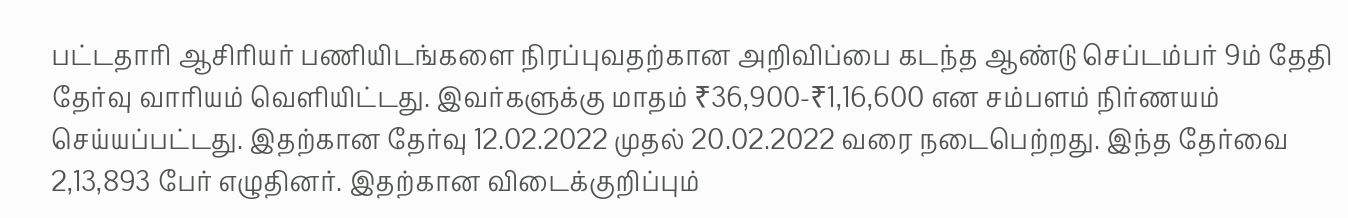பட்டதாரி ஆசிரியர் பணியிடங்களை நிரப்புவதற்கான அறிவிப்பை கடந்த ஆண்டு செப்டம்பர் 9ம் தேதி தேர்வு வாரியம் வெளியிட்டது. இவர்களுக்கு மாதம் ₹36,900-₹1,16,600 என சம்பளம் நிர்ணயம் செய்யப்பட்டது. இதற்கான தேர்வு 12.02.2022 முதல் 20.02.2022 வரை நடைபெற்றது. இந்த தேர்வை 2,13,893 பேர் எழுதினர். இதற்கான விடைக்குறிப்பும்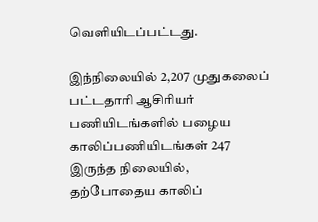வெளியிடப்பட்டது.

இந்நிலையில் 2,207 முதுகலைப் பட்டதாரி ஆசிரியர் பணியிடங்களில் பழைய காலிப்பணியிடங்கள் 247 இருந்த நிலையில், தற்போதைய காலிப்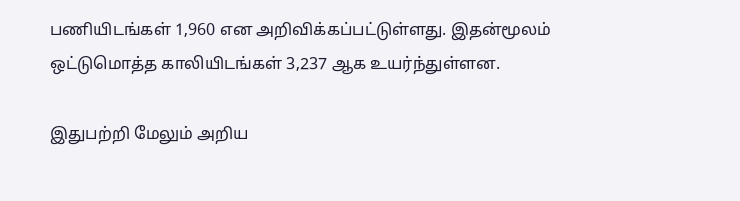பணியிடங்கள் 1,960 என அறிவிக்கப்பட்டுள்ளது. இதன்மூலம் ஒட்டுமொத்த காலியிடங்கள் 3,237 ஆக உயர்ந்துள்ளன.

இதுபற்றி மேலும் அறிய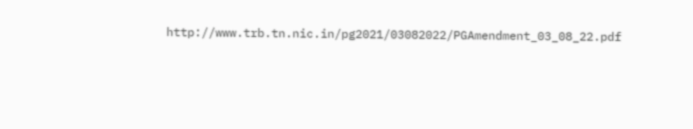http://www.trb.tn.nic.in/pg2021/03082022/PGAmendment_03_08_22.pdf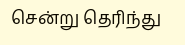சென்று தெரிந்து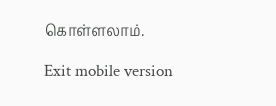கொள்ளலாம்.

Exit mobile version